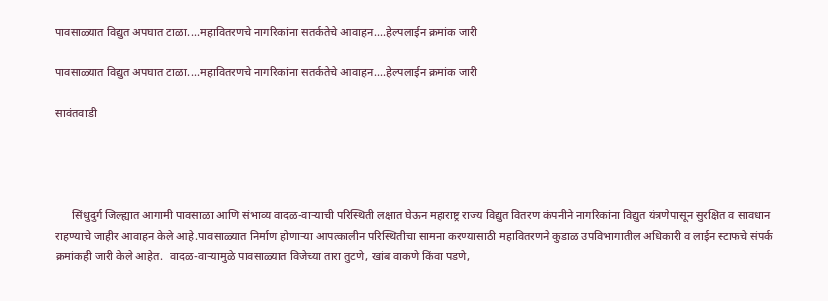पावसाळ्यात विद्युत अपघात टाळा....महावितरणचे नागरिकांना सतर्कतेचे आवाहन....हेल्पलाईन क्रमांक जारी

पावसाळ्यात विद्युत अपघात टाळा....महावितरणचे नागरिकांना सतर्कतेचे आवाहन....हेल्पलाईन क्रमांक जारी

सावंतवाडी




      सिंधुदुर्ग जिल्ह्यात आगामी पावसाळा आणि संभाव्य वादळ-वाऱ्याची परिस्थिती लक्षात घेऊन महाराष्ट्र राज्य विद्युत वितरण कंपनीने नागरिकांना विद्युत यंत्रणेपासून सुरक्षित व सावधान राहण्याचे जाहीर आवाहन केले आहे.पावसाळ्यात निर्माण होणाऱ्या आपत्कालीन परिस्थितीचा सामना करण्यासाठी महावितरणने कुडाळ उपविभागातील अधिकारी व लाईन स्टाफचे संपर्क क्रमांकही जारी केले आहेत.  वादळ-वाऱ्यामुळे पावसाळ्यात विजेच्या तारा तुटणे, खांब वाकणे किंवा पडणे,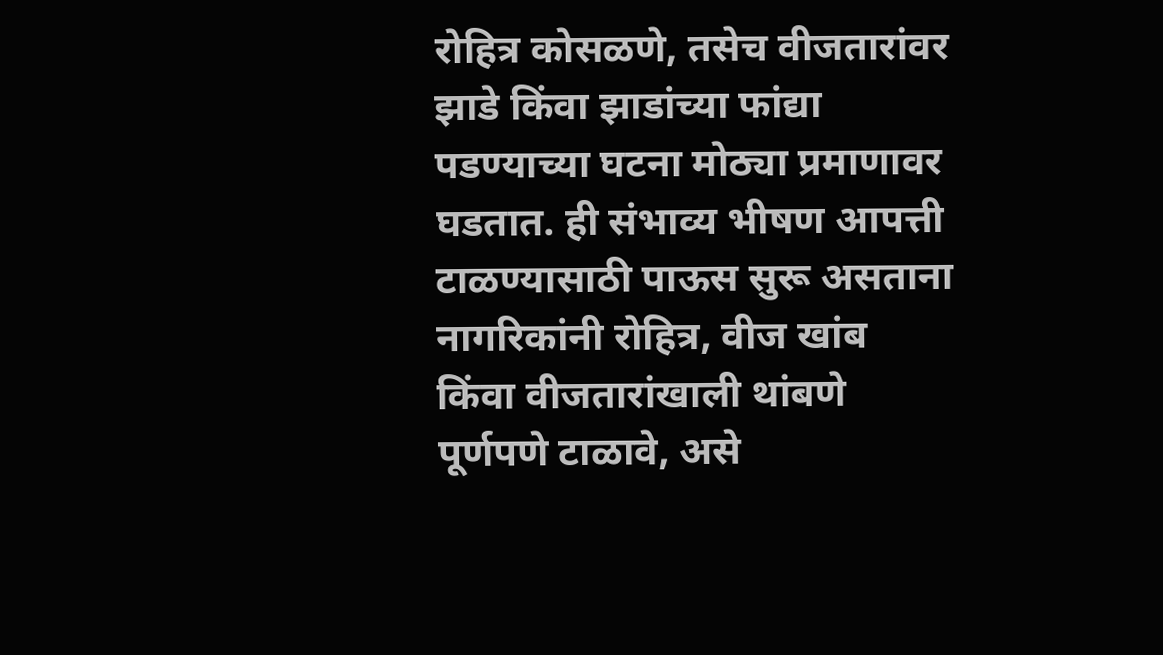रोहित्र कोसळणे, तसेच वीजतारांवर झाडे किंवा झाडांच्या फांद्या पडण्याच्या घटना मोठ्या प्रमाणावर घडतात. ही संभाव्य भीषण आपत्ती टाळण्यासाठी पाऊस सुरू असताना नागरिकांनी रोहित्र, वीज खांब किंवा वीजतारांखाली थांबणे पूर्णपणे टाळावे, असे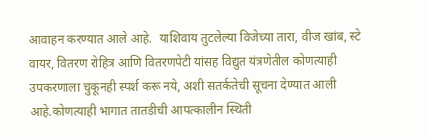आवाहन करण्यात आले आहे.  याशिवाय तुटलेल्या विजेच्या तारा, वीज खांब, स्टे वायर, वितरण रोहित्र आणि वितरणपेटी यांसह विद्युत यंत्रणेतील कोणत्याही उपकरणाला चुकूनही स्पर्श करू नये, अशी सतर्कतेची सूचना देण्यात आली आहे.कोणत्याही भागात तातडीची आपत्कालीन स्थिती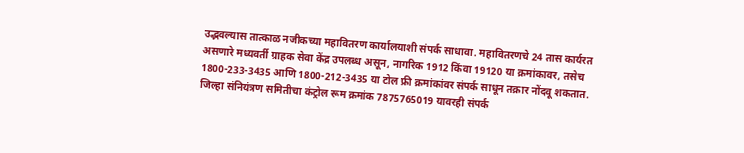उद्भवल्यास तात्काळ नजीकच्या महावितरण कार्यालयाशी संपर्क साधावा. महावितरणचे 24 तास कार्यरत असणारे मध्यवर्ती ग्राहक सेवा केंद्र उपलब्ध असून, नागरिक 1912 किंवा 19120 या क्रमांकावर, तसेच 1800-233-3435 आणि 1800-212-3435 या टोल फ्री क्रमांकांवर संपर्क साधून तक्रार नोंदवू शकतात.  जिल्हा संनियंत्रण समितीचा कंट्रोल रूम क्रमांक 7875765019 यावरही संपर्क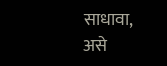साधावा, असे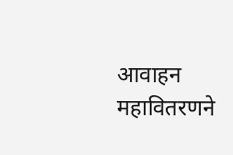आवाहन महावितरणने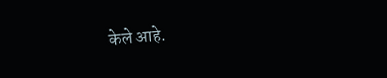केले आहे.